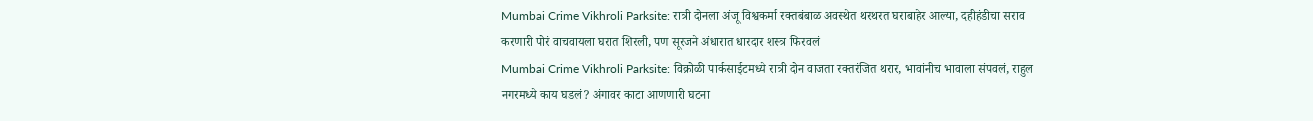Mumbai Crime Vikhroli Parksite: रात्री दोनला अंजू विश्वकर्मा रक्तबंबाळ अवस्थेत थरथरत घराबाहेर आल्या, दहीहंडीचा सराव करणारी पोरं वाचवायला घरात शिरली, पण सूरजने अंधारात धारदार शस्त्र फिरवलं
Mumbai Crime Vikhroli Parksite: विक्रोळी पार्कसाईटमध्ये रात्री दोन वाजता रक्तरंजित थरार, भावांनीच भावाला संपवलं, राहुल नगरमध्ये काय घडलं? अंगावर काटा आणणारी घटना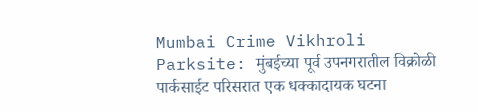Mumbai Crime Vikhroli Parksite: मुंबईच्या पूर्व उपनगरातील विक्रोळी पार्कसाईट परिसरात एक धक्कादायक घटना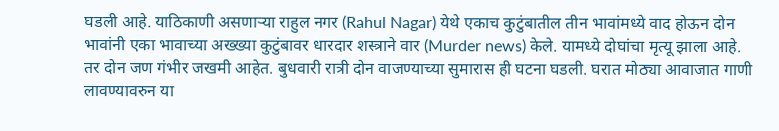घडली आहे. याठिकाणी असणाऱ्या राहुल नगर (Rahul Nagar) येथे एकाच कुटुंबातील तीन भावांमध्ये वाद होऊन दोन भावांनी एका भावाच्या अख्ख्या कुटुंबावर धारदार शस्त्राने वार (Murder news) केले. यामध्ये दोघांचा मृत्यू झाला आहे. तर दोन जण गंभीर जखमी आहेत. बुधवारी रात्री दोन वाजण्याच्या सुमारास ही घटना घडली. घरात मोठ्या आवाजात गाणी लावण्यावरुन या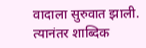वादाला सुरुवात झाली. त्यानंतर शाब्दिक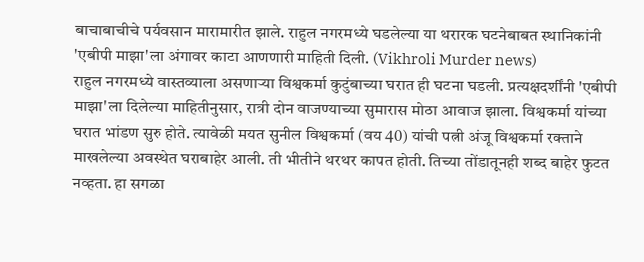बाचाबाचीचे पर्यवसान मारामारीत झाले. राहुल नगरमध्ये घडलेल्या या थरारक घटनेबाबत स्थानिकांनी 'एबीपी माझा'ला अंगावर काटा आणणारी माहिती दिली. (Vikhroli Murder news)
राहुल नगरमध्ये वास्तव्याला असणाऱ्या विश्वकर्मा कुटुंबाच्या घरात ही घटना घडली. प्रत्यक्षदर्शींनी 'एबीपी माझा'ला दिलेल्या माहितीनुसार, रात्री दोन वाजण्याच्या सुमारास मोठा आवाज झाला. विश्वकर्मा यांच्या घरात भांडण सुरु होते. त्यावेळी मयत सुनील विश्वकर्मा (वय 40) यांची पत्नी अंजू विश्वकर्मा रक्ताने माखलेल्या अवस्थेत घराबाहेर आली. ती भीतीने थरथर कापत होती. तिच्या तोंडातूनही शब्द बाहेर फुटत नव्हता. हा सगळा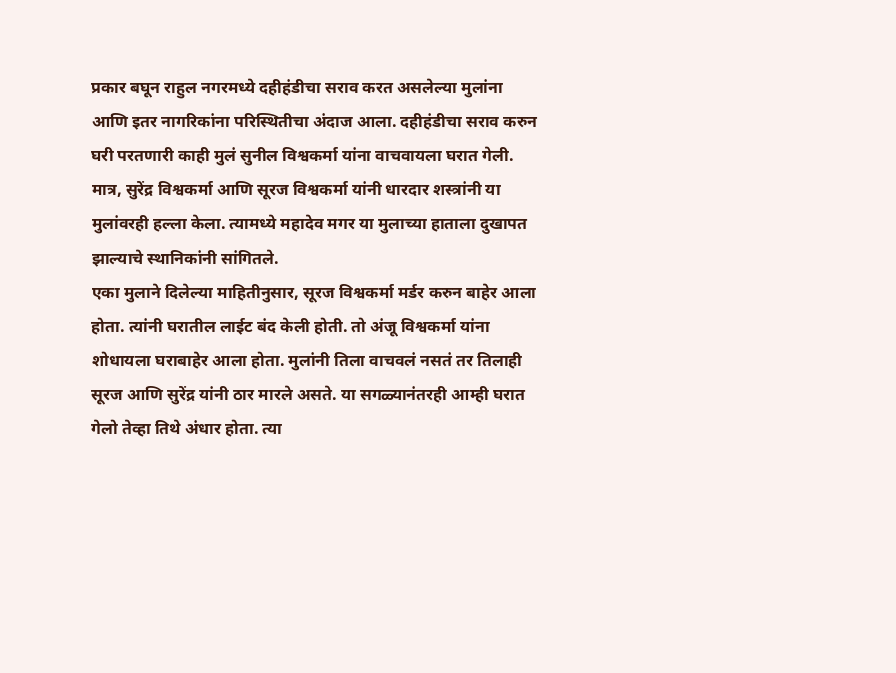प्रकार बघून राहुल नगरमध्ये दहीहंडीचा सराव करत असलेल्या मुलांना आणि इतर नागरिकांना परिस्थितीचा अंदाज आला. दहीहंडीचा सराव करुन घरी परतणारी काही मुलं सुनील विश्वकर्मा यांना वाचवायला घरात गेली. मात्र, सुरेंद्र विश्वकर्मा आणि सूरज विश्वकर्मा यांनी धारदार शस्त्रांनी या मुलांवरही हल्ला केला. त्यामध्ये महादेव मगर या मुलाच्या हाताला दुखापत झाल्याचे स्थानिकांनी सांगितले.
एका मुलाने दिलेल्या माहितीनुसार, सूरज विश्वकर्मा मर्डर करुन बाहेर आला होता. त्यांनी घरातील लाईट बंद केली होती. तो अंजू विश्वकर्मा यांना शोधायला घराबाहेर आला होता. मुलांनी तिला वाचवलं नसतं तर तिलाही सूरज आणि सुरेंद्र यांनी ठार मारले असते. या सगळ्यानंतरही आम्ही घरात गेलो तेव्हा तिथे अंधार होता. त्या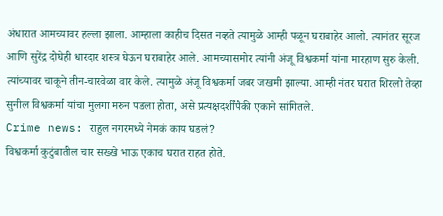अंधारात आमच्यावर हल्ला झाला. आम्हाला काहीच दिसत नव्हते त्यामुळे आम्ही पळून घराबाहेर आलो. त्यानंतर सूरज आणि सुरेंद्र दोघेही धारदार शस्त्र घेऊन घराबाहेर आले. आमच्यासमोर त्यांनी अंजू विश्वकर्मा यांना मारहाण सुरु केली. त्यांच्यावर चाकूने तीन-चारवेळा वार केले. त्यामुळे अंजू विश्वकर्मा जबर जखमी झाल्या. आम्ही नंतर घरात शिरलो तेव्हा सुनील विश्वकर्मा यांचा मुलगा मरुन पडला होता, असे प्रत्यक्षदर्शींपैकी एकाने सांगितले.
Crime news: राहुल नगरमध्ये नेमकं काय घडलं?
विश्वकर्मा कुटुंबातील चार सख्खे भाऊ एकाच घरात राहत होते.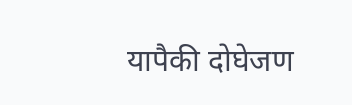यापैकी दोघेजण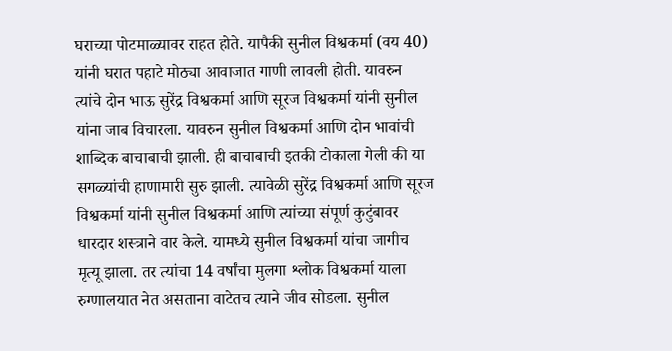घराच्या पोटमाळ्यावर राहत होते. यापैकी सुनील विश्वकर्मा (वय 40) यांनी घरात पहाटे मोठ्या आवाजात गाणी लावली होती. यावरुन त्यांचे दोन भाऊ सुरेंद्र विश्वकर्मा आणि सूरज विश्वकर्मा यांनी सुनील यांना जाब विचारला. यावरुन सुनील विश्वकर्मा आणि दोन भावांची शाब्दिक बाचाबाची झाली. ही बाचाबाची इतकी टोकाला गेली की या सगळ्यांची हाणामारी सुरु झाली. त्यावेळी सुरेंद्र विश्वकर्मा आणि सूरज विश्वकर्मा यांनी सुनील विश्वकर्मा आणि त्यांच्या संपूर्ण कुटुंबावर धारदार शस्त्राने वार केले. यामध्ये सुनील विश्वकर्मा यांचा जागीच मृत्यू झाला. तर त्यांचा 14 वर्षांचा मुलगा श्लोक विश्वकर्मा याला रुग्णालयात नेत असताना वाटेतच त्याने जीव सोडला. सुनील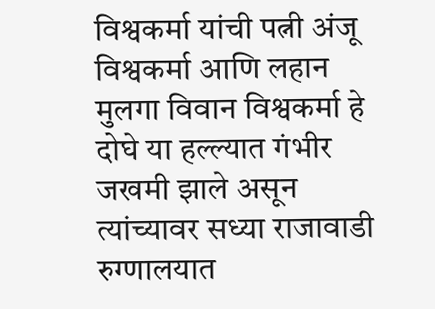विश्वकर्मा यांची पत्नी अंजू विश्वकर्मा आणि लहान मुलगा विवान विश्वकर्मा हे दोघे या हल्ल्यात गंभीर जखमी झाले असून त्यांच्यावर सध्या राजावाडी रुग्णालयात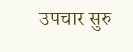उपचार सुरु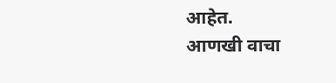आहेत.
आणखी वाचा